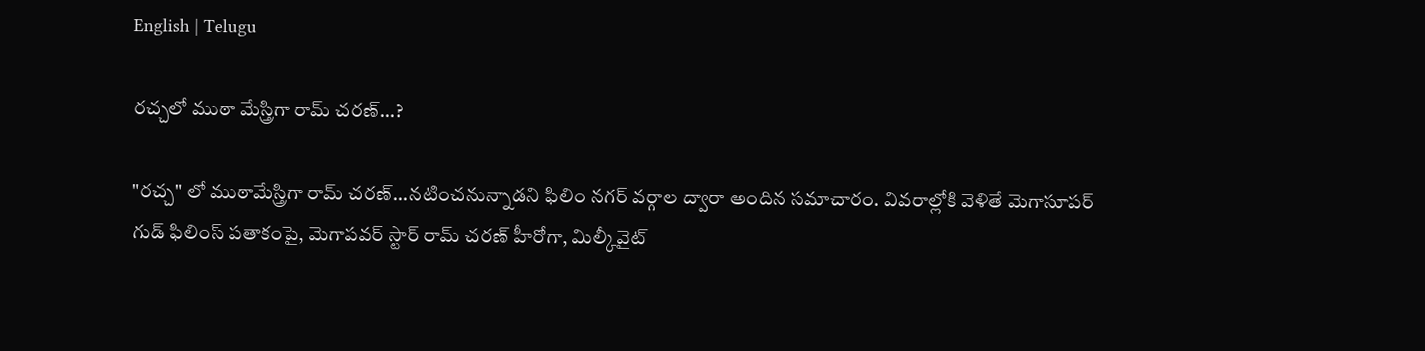English | Telugu

రచ్చలో ముఠా మేస్త్రిగా రామ్ చరణ్...?

"రచ్చ" లో ముఠామేస్త్రిగా రామ్ చరణ్...నటించనున్నాడని ఫిలిం నగర్ వర్గాల ద్వారా అందిన సమాచారం. వివరాల్లోకి వెళితే మెగాసూపర్ గుడ్ ఫిలింస్ పతాకంపై, మెగాపవర్ స్టార్ రామ్ చరణ్ హీరోగా, మిల్కీవైట్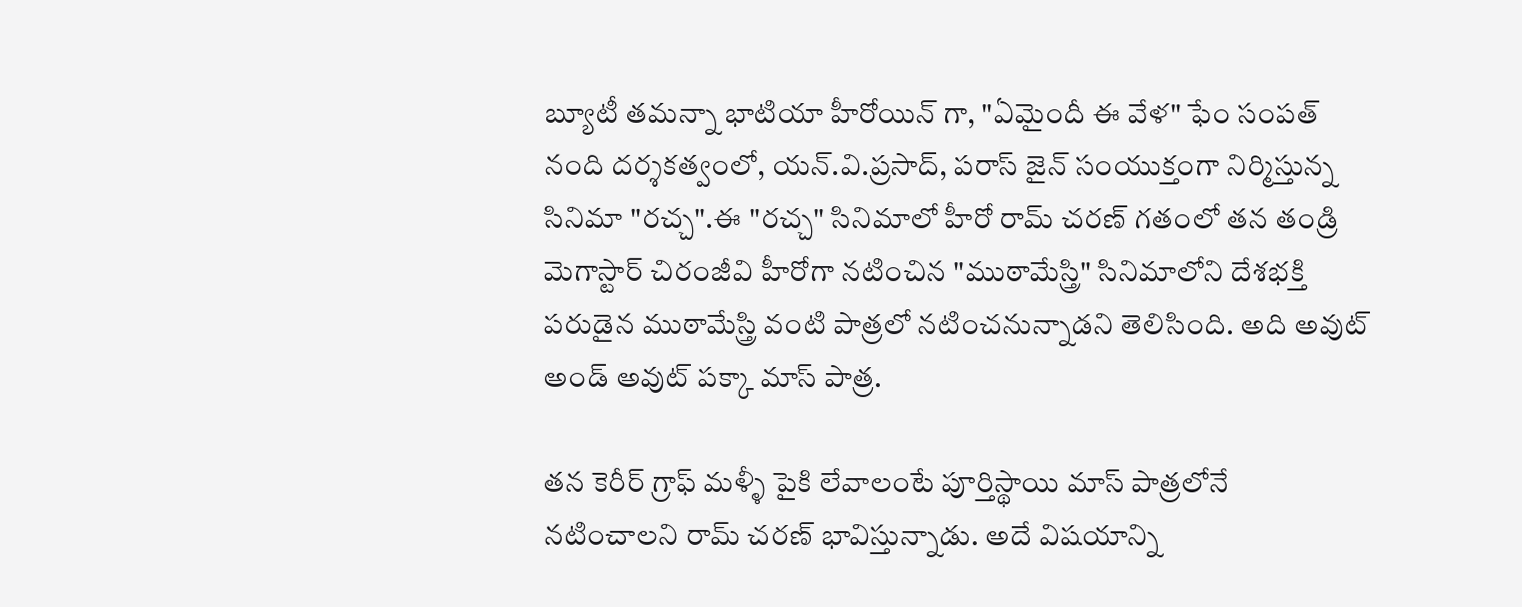బ్యూటీ తమన్నా భాటియా హీరోయిన్ గా, "ఏమైందీ ఈ వేళ" ఫేం సంపత్ నంది దర్శకత్వంలో, యన్.వి.ప్రసాద్, పరాస్ జైన్ సంయుక్తంగా నిర్మిస్తున్న సినిమా "రచ్చ".ఈ "రచ్చ" సినిమాలో హీరో రామ్ చరణ్ గతంలో తన తండ్రి మెగాస్టార్ చిరంజీవి హీరోగా నటించిన "ముఠామేస్త్రి" సినిమాలోని దేశభక్తి పరుడైన ముఠామేస్త్రి వంటి పాత్రలో నటించనున్నాడని తెలిసింది. అది అవుట్ అండ్ అవుట్‍ పక్కా మాస్ పాత్ర.

తన కెరీర్ గ్రాఫ్ మళ్ళీ పైకి లేవాలంటే పూర్తిస్థాయి మాస్ పాత్రలోనే నటించాలని రామ్ చరణ్ భావిస్తున్నాడు. అదే విషయాన్ని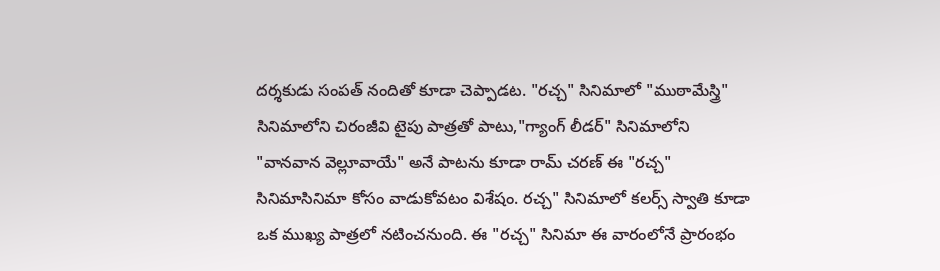దర్శకుడు సంపత్ నందితో కూడా చెప్పాడట. "రచ్చ" సినిమాలో "ముఠామేస్త్రి" సినిమాలోని చిరంజీవి టైపు పాత్రతో పాటు,"గ్యాంగ్ లీడర్" సినిమాలోని "వానవాన వెల్లూవాయే" అనే పాటను కూడా రామ్ చరణ్ ఈ "రచ్చ" సినిమాసినిమా కోసం వాడుకోవటం విశేషం. రచ్చ" సినిమాలో కలర్స్ స్వాతి కూడా ఒక ముఖ్య పాత్రలో నటించనుంది. ఈ "రచ్చ" సినిమా ఈ వారంలోనే ప్రారంభం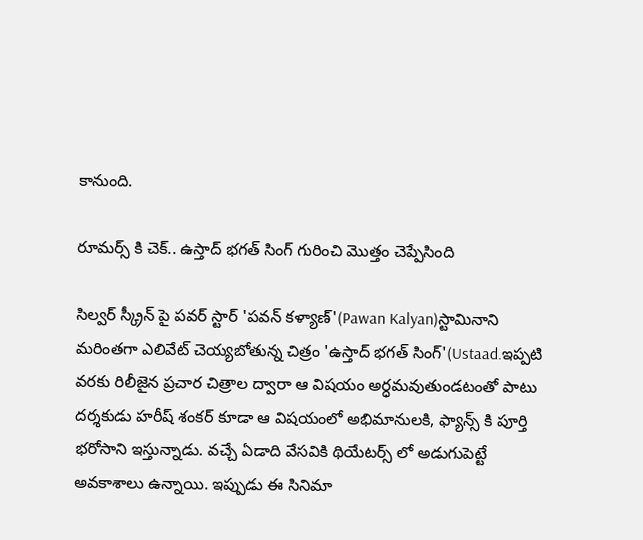కానుంది.

రూమర్స్ కి చెక్.. ఉస్తాద్ భగత్ సింగ్ గురించి మొత్తం చెప్పేసింది

సిల్వర్ స్క్రీన్ పై పవర్ స్టార్ 'పవన్ కళ్యాణ్'(Pawan Kalyan)స్టామినాని మరింతగా ఎలివేట్ చెయ్యబోతున్న చిత్రం 'ఉస్తాద్ భగత్ సింగ్'(Ustaad.ఇప్పటి వరకు రిలీజైన ప్రచార చిత్రాల ద్వారా ఆ విషయం అర్ధమవుతుండటంతో పాటు దర్శకుడు హరీష్ శంకర్ కూడా ఆ విషయంలో అభిమానులకి, ఫ్యాన్స్ కి పూర్తి భరోసాని ఇస్తున్నాడు. వచ్చే ఏడాది వేసవికి థియేటర్స్ లో అడుగుపెట్టే అవకాశాలు ఉన్నాయి. ఇప్పుడు ఈ సినిమా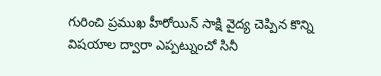గురించి ప్రముఖ హీరోయిన్ సాక్షి వైద్య చెప్పిన కొన్ని విషయాల ద్వారా ఎప్పట్నుంచో సినీ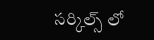సర్కిల్స్ లో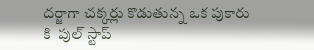దర్జాగా చక్కర్లు కొడుతున్న ఒక పుకారు కి  పుల్ స్టాప్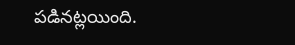పడినట్లయింది.